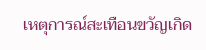เหตุการณ์สะเทือนขวัญเกิด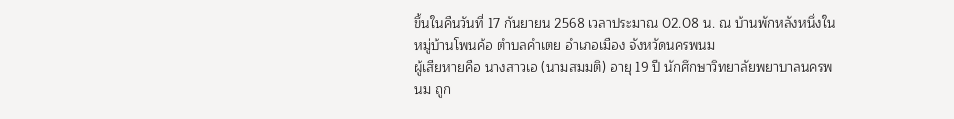ขึ้นในคืนวันที่ 17 กันยายน 2568 เวลาประมาณ 02.08 น. ณ บ้านพักหลังหนึ่งในหมู่บ้านโพนค้อ ตำบลคำเตย อำเภอเมือง จังหวัดนครพนม
ผู้เสียหายคือ นางสาวเอ (นามสมมติ) อายุ 19 ปี นักศึกษาวิทยาลัยพยาบาลนครพนม ถูก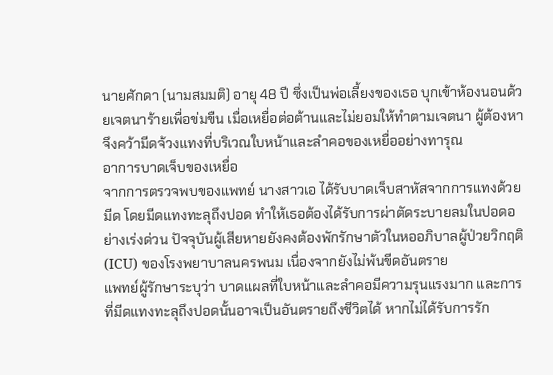นายศักดา (นามสมมติ) อายุ 48 ปี ซึ่งเป็นพ่อเลี้ยงของเธอ บุกเข้าห้องนอนด้วยเจตนาร้ายเพื่อข่มขืน เมื่อเหยื่อต่อต้านและไม่ยอมให้ทำตามเจตนา ผู้ต้องหาจึงคว้ามีดจ้วงแทงที่บริเวณใบหน้าและลำคอของเหยื่ออย่างทารุณ
อาการบาดเจ็บของเหยื่อ
จากการตรวจพบของแพทย์ นางสาวเอ ได้รับบาดเจ็บสาหัสจากการแทงด้วยมีด โดยมีดแทงทะลุถึงปอด ทำให้เธอต้องได้รับการผ่าตัดระบายลมในปอดอย่างเร่งด่วน ปัจจุบันผู้เสียหายยังคงต้องพักรักษาตัวในหออภิบาลผู้ป่วยวิกฤติ (ICU) ของโรงพยาบาลนครพนม เนื่องจากยังไม่พ้นขีดอันตราย
แพทย์ผู้รักษาระบุว่า บาดแผลที่ใบหน้าและลำคอมีความรุนแรงมาก และการที่มีดแทงทะลุถึงปอดนั้นอาจเป็นอันตรายถึงชีวิตได้ หากไม่ได้รับการรัก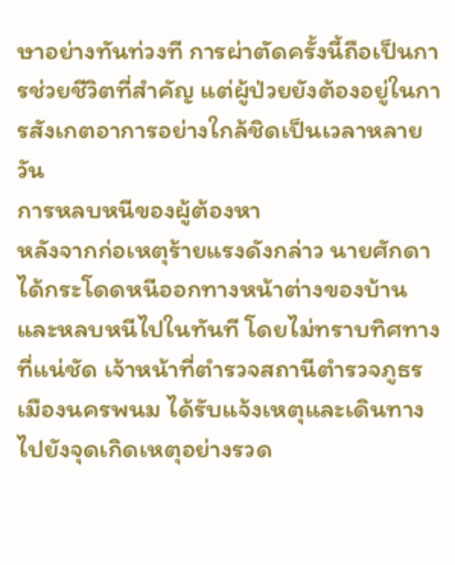ษาอย่างทันท่วงที การผ่าตัดครั้งนี้ถือเป็นการช่วยชีวิตที่สำคัญ แต่ผู้ป่วยยังต้องอยู่ในการสังเกตอาการอย่างใกล้ชิดเป็นเวลาหลายวัน
การหลบหนีของผู้ต้องหา
หลังจากก่อเหตุร้ายแรงดังกล่าว นายศักดา ได้กระโดดหนีออกทางหน้าต่างของบ้านและหลบหนีไปในทันที โดยไม่ทราบทิศทางที่แน่ชัด เจ้าหน้าที่ตำรวจสถานีตำรวจภูธรเมืองนครพนม ได้รับแจ้งเหตุและเดินทางไปยังจุดเกิดเหตุอย่างรวด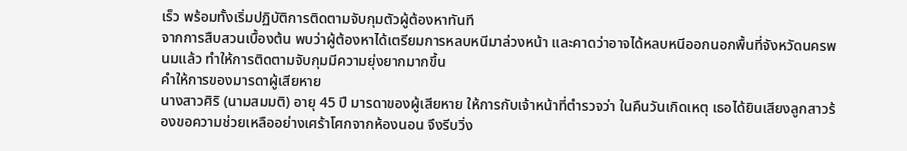เร็ว พร้อมทั้งเริ่มปฏิบัติการติดตามจับกุมตัวผู้ต้องหาทันที
จากการสืบสวนเบื้องต้น พบว่าผู้ต้องหาได้เตรียมการหลบหนีมาล่วงหน้า และคาดว่าอาจได้หลบหนีออกนอกพื้นที่จังหวัดนครพนมแล้ว ทำให้การติดตามจับกุมมีความยุ่งยากมากขึ้น
คำให้การของมารดาผู้เสียหาย
นางสาวศิริ (นามสมมติ) อายุ 45 ปี มารดาของผู้เสียหาย ให้การกับเจ้าหน้าที่ตำรวจว่า ในคืนวันเกิดเหตุ เธอได้ยินเสียงลูกสาวร้องขอความช่วยเหลืออย่างเศร้าโศกจากห้องนอน จึงรีบวิ่ง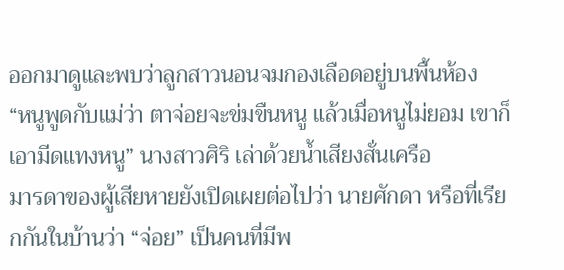ออกมาดูและพบว่าลูกสาวนอนจมกองเลือดอยู่บนพื้นห้อง
“หนูพูดกับแม่ว่า ตาจ่อยจะข่มขืนหนู แล้วเมื่อหนูไม่ยอม เขาก็เอามีดแทงหนู” นางสาวศิริ เล่าด้วยน้ำเสียงสั่นเครือ
มารดาของผู้เสียหายยังเปิดเผยต่อไปว่า นายศักดา หรือที่เรียกกันในบ้านว่า “จ่อย” เป็นคนที่มีพ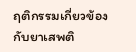ฤติกรรมเกี่ยวข้องกับยาเสพติ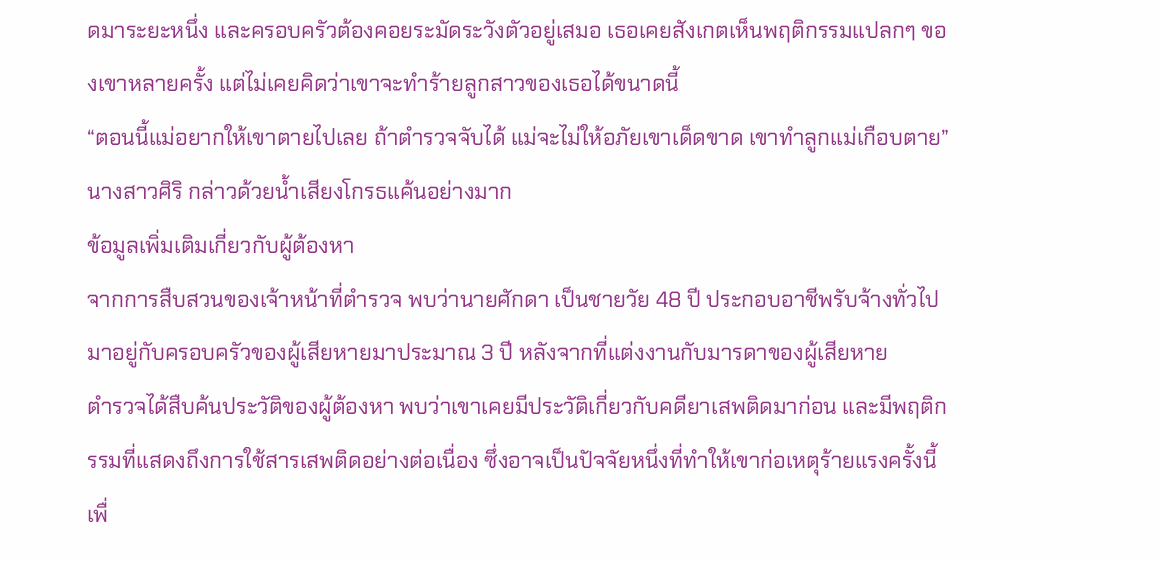ดมาระยะหนึ่ง และครอบครัวต้องคอยระมัดระวังตัวอยู่เสมอ เธอเคยสังเกตเห็นพฤติกรรมแปลกๆ ของเขาหลายครั้ง แต่ไม่เคยคิดว่าเขาจะทำร้ายลูกสาวของเธอได้ขนาดนี้
“ตอนนี้แม่อยากให้เขาตายไปเลย ถ้าตำรวจจับได้ แม่จะไม่ให้อภัยเขาเด็ดขาด เขาทำลูกแม่เกือบตาย” นางสาวศิริ กล่าวด้วยน้ำเสียงโกรธแค้นอย่างมาก
ข้อมูลเพิ่มเติมเกี่ยวกับผู้ต้องหา
จากการสืบสวนของเจ้าหน้าที่ตำรวจ พบว่านายศักดา เป็นชายวัย 48 ปี ประกอบอาชีพรับจ้างทั่วไป มาอยู่กับครอบครัวของผู้เสียหายมาประมาณ 3 ปี หลังจากที่แต่งงานกับมารดาของผู้เสียหาย
ตำรวจได้สืบค้นประวัติของผู้ต้องหา พบว่าเขาเคยมีประวัติเกี่ยวกับคดียาเสพติดมาก่อน และมีพฤติกรรมที่แสดงถึงการใช้สารเสพติดอย่างต่อเนื่อง ซึ่งอาจเป็นปัจจัยหนึ่งที่ทำให้เขาก่อเหตุร้ายแรงครั้งนี้
เพื่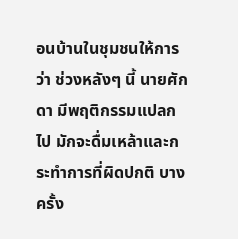อนบ้านในชุมชนให้การว่า ช่วงหลังๆ นี้ นายศักดา มีพฤติกรรมแปลกไป มักจะดื่มเหล้าและกระทำการที่ผิดปกติ บางครั้ง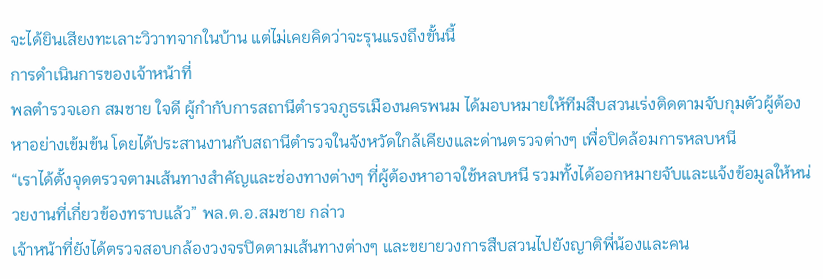จะได้ยินเสียงทะเลาะวิวาทจากในบ้าน แต่ไม่เคยคิดว่าจะรุนแรงถึงขั้นนี้
การดำเนินการของเจ้าหน้าที่
พลตำรวจเอก สมชาย ใจดี ผู้กำกับการสถานีตำรวจภูธรเมืองนครพนม ได้มอบหมายให้ทีมสืบสวนเร่งติดตามจับกุมตัวผู้ต้องหาอย่างเข้มข้น โดยได้ประสานงานกับสถานีตำรวจในจังหวัดใกล้เคียงและด่านตรวจต่างๆ เพื่อปิดล้อมการหลบหนี
“เราได้ตั้งจุดตรวจตามเส้นทางสำคัญและช่องทางต่างๆ ที่ผู้ต้องหาอาจใช้หลบหนี รวมทั้งได้ออกหมายจับและแจ้งข้อมูลให้หน่วยงานที่เกี่ยวข้องทราบแล้ว” พล.ต.อ.สมชาย กล่าว
เจ้าหน้าที่ยังได้ตรวจสอบกล้องวงจรปิดตามเส้นทางต่างๆ และขยายวงการสืบสวนไปยังญาติพี่น้องและคน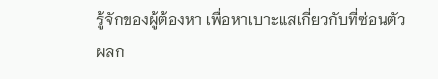รู้จักของผู้ต้องหา เพื่อหาเบาะแสเกี่ยวกับที่ซ่อนตัว
ผลก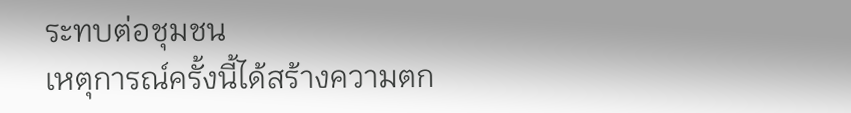ระทบต่อชุมชน
เหตุการณ์ครั้งนี้ได้สร้างความตก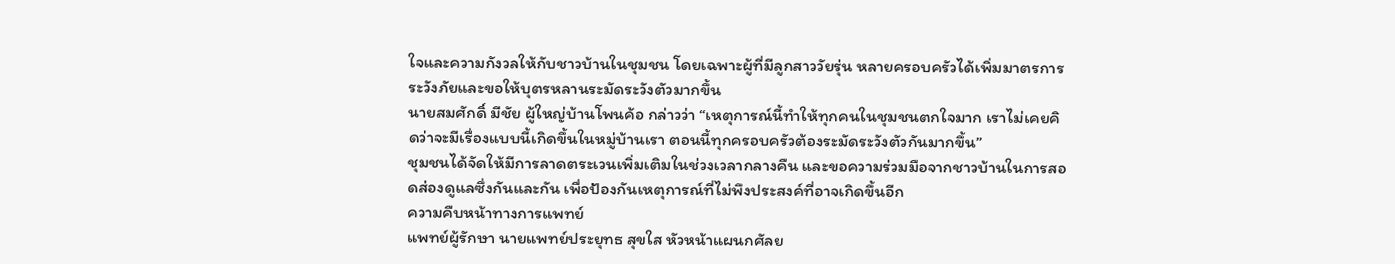ใจและความกังวลให้กับชาวบ้านในชุมชน โดยเฉพาะผู้ที่มีลูกสาววัยรุ่น หลายครอบครัวได้เพิ่มมาตรการระวังภัยและขอให้บุตรหลานระมัดระวังตัวมากขึ้น
นายสมศักดิ์ มีชัย ผู้ใหญ่บ้านโพนค้อ กล่าวว่า “เหตุการณ์นี้ทำให้ทุกคนในชุมชนตกใจมาก เราไม่เคยคิดว่าจะมีเรื่องแบบนี้เกิดขึ้นในหมู่บ้านเรา ตอนนี้ทุกครอบครัวต้องระมัดระวังตัวกันมากขึ้น”
ชุมชนได้จัดให้มีการลาดตระเวนเพิ่มเติมในช่วงเวลากลางคืน และขอความร่วมมือจากชาวบ้านในการสอดส่องดูแลซึ่งกันและกัน เพื่อป้องกันเหตุการณ์ที่ไม่พึงประสงค์ที่อาจเกิดขึ้นอีก
ความคืบหน้าทางการแพทย์
แพทย์ผู้รักษา นายแพทย์ประยุทธ สุขใส หัวหน้าแผนกศัลย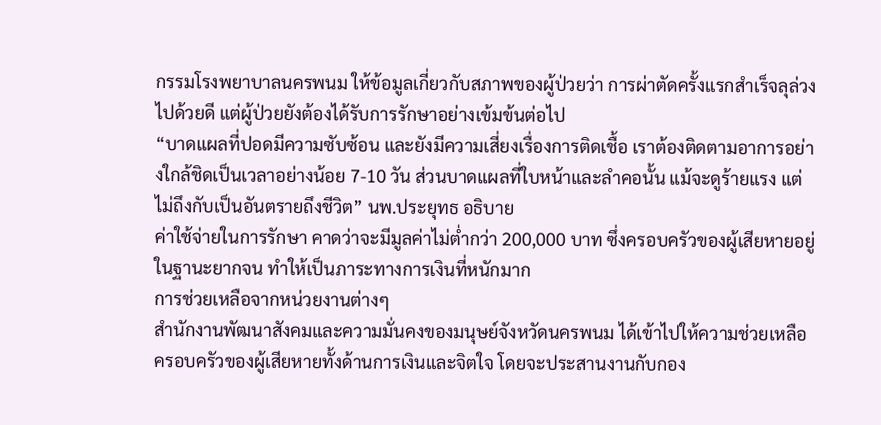กรรมโรงพยาบาลนครพนม ให้ข้อมูลเกี่ยวกับสภาพของผู้ป่วยว่า การผ่าตัดครั้งแรกสำเร็จลุล่วงไปด้วยดี แต่ผู้ป่วยยังต้องได้รับการรักษาอย่างเข้มข้นต่อไป
“บาดแผลที่ปอดมีความซับซ้อน และยังมีความเสี่ยงเรื่องการติดเชื้อ เราต้องติดตามอาการอย่างใกล้ชิดเป็นเวลาอย่างน้อย 7-10 วัน ส่วนบาดแผลที่ใบหน้าและลำคอนั้น แม้จะดูร้ายแรง แต่ไม่ถึงกับเป็นอันตรายถึงชีวิต” นพ.ประยุทธ อธิบาย
ค่าใช้จ่ายในการรักษา คาดว่าจะมีมูลค่าไม่ต่ำกว่า 200,000 บาท ซึ่งครอบครัวของผู้เสียหายอยู่ในฐานะยากจน ทำให้เป็นภาระทางการเงินที่หนักมาก
การช่วยเหลือจากหน่วยงานต่างๆ
สำนักงานพัฒนาสังคมและความมั่นคงของมนุษย์จังหวัดนครพนม ได้เข้าไปให้ความช่วยเหลือครอบครัวของผู้เสียหายทั้งด้านการเงินและจิตใจ โดยจะประสานงานกับกอง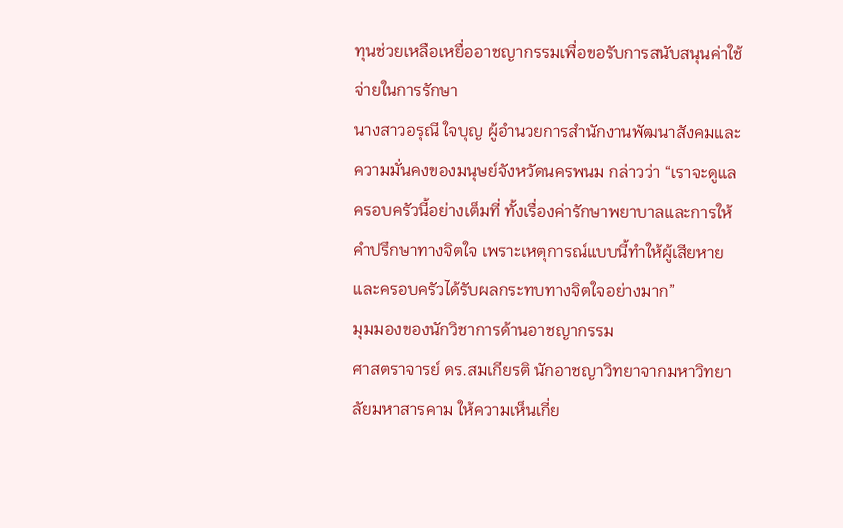ทุนช่วยเหลือเหยื่ออาชญากรรมเพื่อขอรับการสนับสนุนค่าใช้จ่ายในการรักษา
นางสาวอรุณี ใจบุญ ผู้อำนวยการสำนักงานพัฒนาสังคมและความมั่นคงของมนุษย์จังหวัดนครพนม กล่าวว่า “เราจะดูแลครอบครัวนี้อย่างเต็มที่ ทั้งเรื่องค่ารักษาพยาบาลและการให้คำปรึกษาทางจิตใจ เพราะเหตุการณ์แบบนี้ทำให้ผู้เสียหายและครอบครัวได้รับผลกระทบทางจิตใจอย่างมาก”
มุมมองของนักวิชาการด้านอาชญากรรม
ศาสตราจารย์ ดร.สมเกียรติ นักอาชญาวิทยาจากมหาวิทยาลัยมหาสารคาม ให้ความเห็นเกี่ย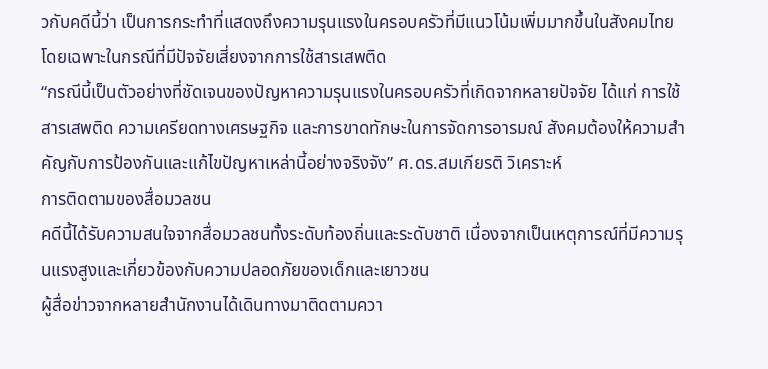วกับคดีนี้ว่า เป็นการกระทำที่แสดงถึงความรุนแรงในครอบครัวที่มีแนวโน้มเพิ่มมากขึ้นในสังคมไทย โดยเฉพาะในกรณีที่มีปัจจัยเสี่ยงจากการใช้สารเสพติด
“กรณีนี้เป็นตัวอย่างที่ชัดเจนของปัญหาความรุนแรงในครอบครัวที่เกิดจากหลายปัจจัย ได้แก่ การใช้สารเสพติด ความเครียดทางเศรษฐกิจ และการขาดทักษะในการจัดการอารมณ์ สังคมต้องให้ความสำคัญกับการป้องกันและแก้ไขปัญหาเหล่านี้อย่างจริงจัง” ศ.ดร.สมเกียรติ วิเคราะห์
การติดตามของสื่อมวลชน
คดีนี้ได้รับความสนใจจากสื่อมวลชนทั้งระดับท้องถิ่นและระดับชาติ เนื่องจากเป็นเหตุการณ์ที่มีความรุนแรงสูงและเกี่ยวข้องกับความปลอดภัยของเด็กและเยาวชน
ผู้สื่อข่าวจากหลายสำนักงานได้เดินทางมาติดตามควา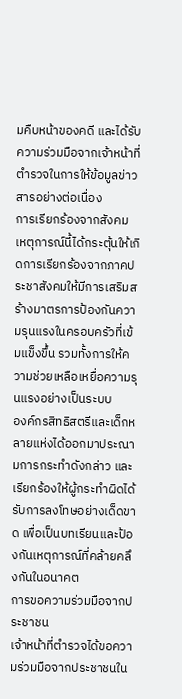มคืบหน้าของคดี และได้รับความร่วมมือจากเจ้าหน้าที่ตำรวจในการให้ข้อมูลข่าวสารอย่างต่อเนื่อง
การเรียกร้องจากสังคม
เหตุการณ์นี้ได้กระตุ้นให้เกิดการเรียกร้องจากภาคประชาสังคมให้มีการเสริมสร้างมาตรการป้องกันความรุนแรงในครอบครัวที่เข้มแข็งขึ้น รวมทั้งการให้ความช่วยเหลือเหยื่อความรุนแรงอย่างเป็นระบบ
องค์กรสิทธิสตรีและเด็กหลายแห่งได้ออกมาประณามการกระทำดังกล่าว และเรียกร้องให้ผู้กระทำผิดได้รับการลงโทษอย่างเด็ดขาด เพื่อเป็นบทเรียนและป้องกันเหตุการณ์ที่คล้ายคลึงกันในอนาคต
การขอความร่วมมือจากประชาชน
เจ้าหน้าที่ตำรวจได้ขอความร่วมมือจากประชาชนใน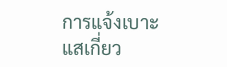การแจ้งเบาะแสเกี่ยว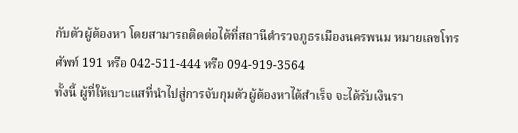กับตัวผู้ต้องหา โดยสามารถติดต่อได้ที่สถานีตำรวจภูธรเมืองนครพนม หมายเลขโทรศัพท์ 191 หรือ 042-511-444 หรือ 094-919-3564
ทั้งนี้ ผู้ที่ให้เบาะแสที่นำไปสู่การจับกุมตัวผู้ต้องหาได้สำเร็จ จะได้รับเงินรา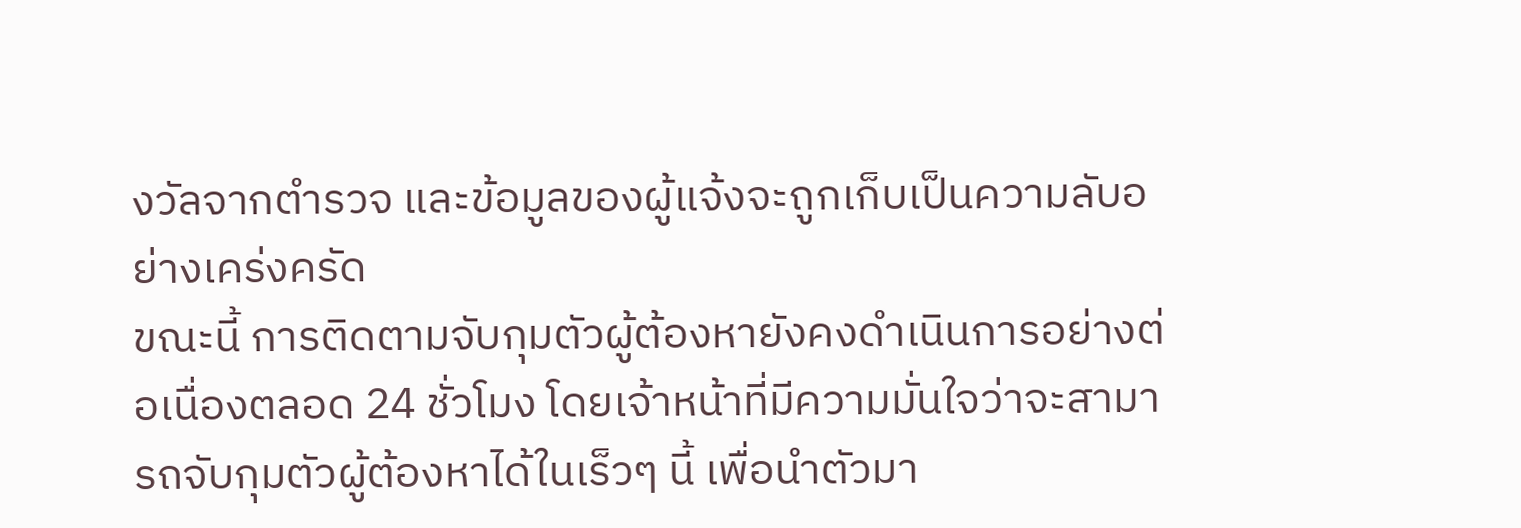งวัลจากตำรวจ และข้อมูลของผู้แจ้งจะถูกเก็บเป็นความลับอย่างเคร่งครัด
ขณะนี้ การติดตามจับกุมตัวผู้ต้องหายังคงดำเนินการอย่างต่อเนื่องตลอด 24 ชั่วโมง โดยเจ้าหน้าที่มีความมั่นใจว่าจะสามารถจับกุมตัวผู้ต้องหาได้ในเร็วๆ นี้ เพื่อนำตัวมา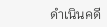ดำเนินคดี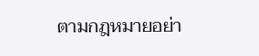ตามกฎหมายอย่า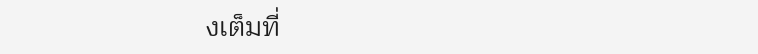งเต็มที่